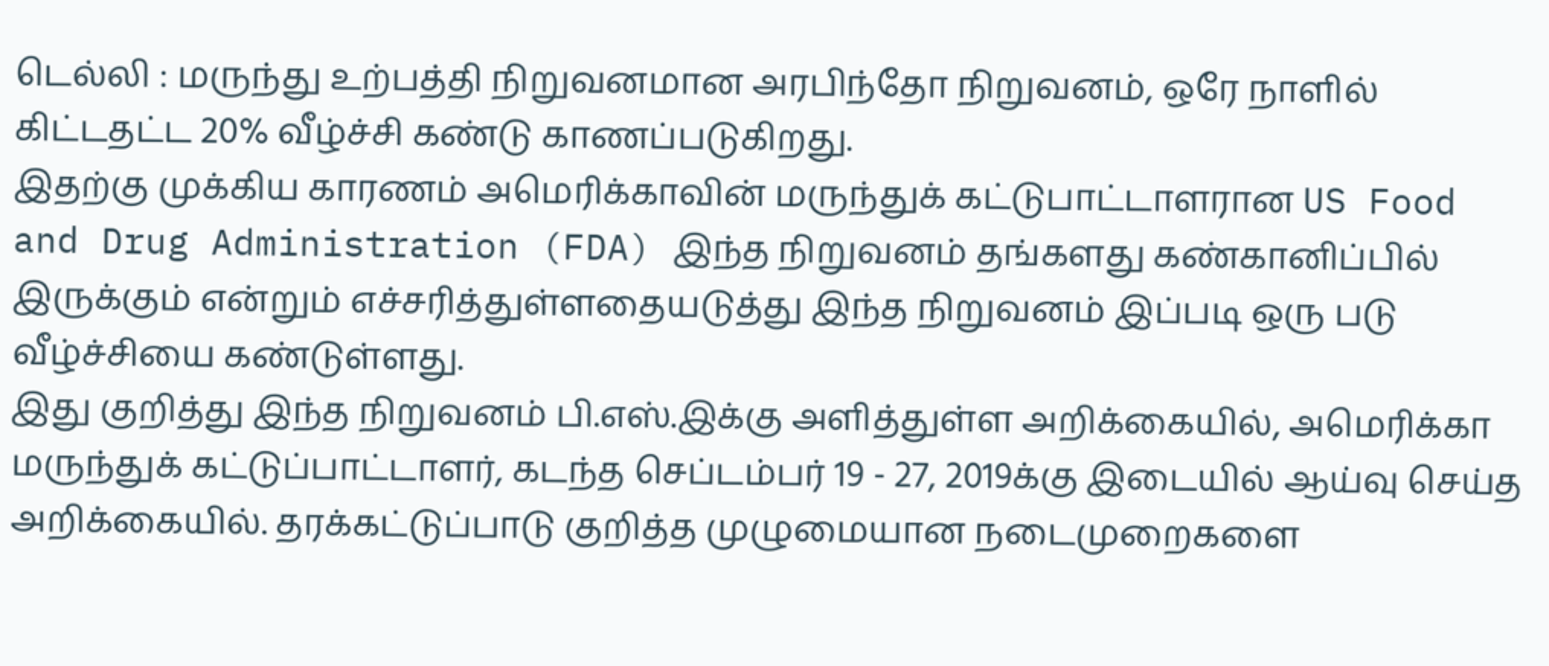டெல்லி : மருந்து உற்பத்தி நிறுவனமான அரபிந்தோ நிறுவனம், ஒரே நாளில் கிட்டதட்ட 20% வீழ்ச்சி கண்டு காணப்படுகிறது.
இதற்கு முக்கிய காரணம் அமெரிக்காவின் மருந்துக் கட்டுபாட்டாளரான US Food and Drug Administration (FDA) இந்த நிறுவனம் தங்களது கண்கானிப்பில் இருக்கும் என்றும் எச்சரித்துள்ளதையடுத்து இந்த நிறுவனம் இப்படி ஒரு படு வீழ்ச்சியை கண்டுள்ளது.
இது குறித்து இந்த நிறுவனம் பி.எஸ்.இக்கு அளித்துள்ள அறிக்கையில், அமெரிக்கா மருந்துக் கட்டுப்பாட்டாளர், கடந்த செப்டம்பர் 19 - 27, 2019க்கு இடையில் ஆய்வு செய்த அறிக்கையில். தரக்கட்டுப்பாடு குறித்த முழுமையான நடைமுறைகளை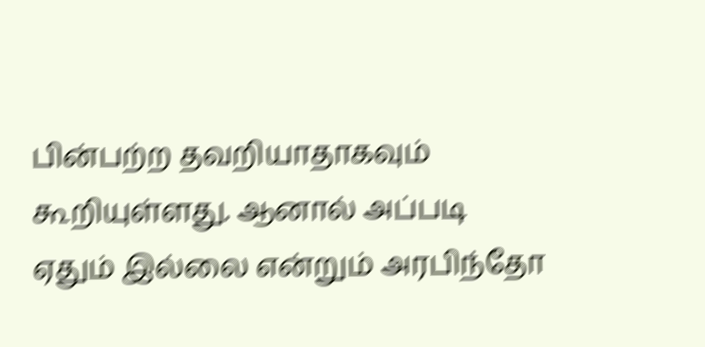பின்பற்ற தவறியாதாகவும் கூறியுள்ளது. ஆனால் அப்படி ஏதும் இல்லை என்றும் அரபிந்தோ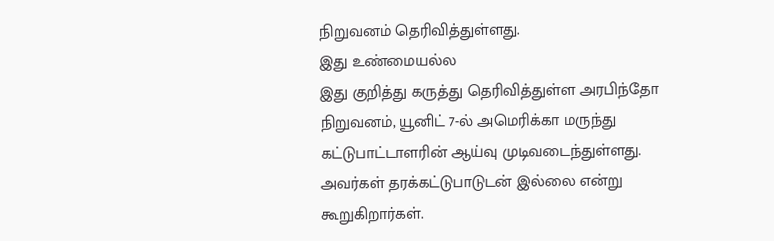நிறுவனம் தெரிவித்துள்ளது.
இது உண்மையல்ல
இது குறித்து கருத்து தெரிவித்துள்ள அரபிந்தோ நிறுவனம், யூனிட் 7-ல் அமெரிக்கா மருந்து கட்டுபாட்டாளரின் ஆய்வு முடிவடைந்துள்ளது. அவர்கள் தரக்கட்டுபாடுடன் இல்லை என்று கூறுகிறார்கள்.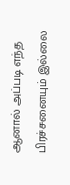ஆனால் அப்படி எந்த பிரச்சனையும் இல்லை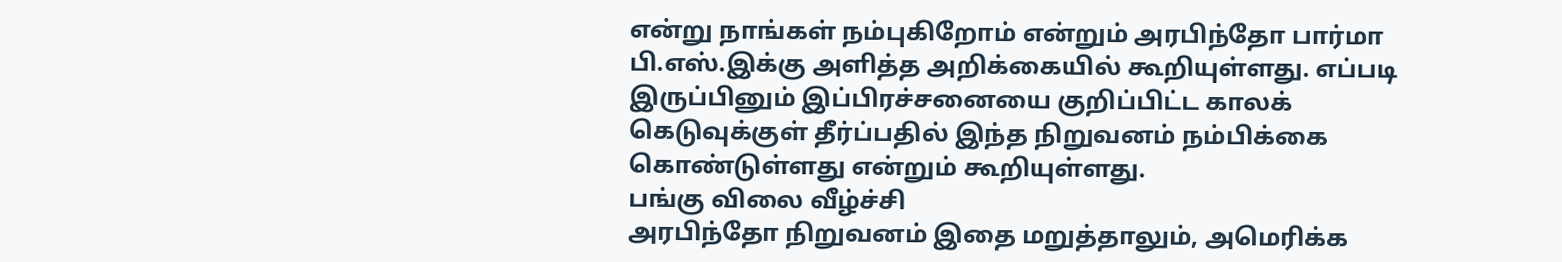என்று நாங்கள் நம்புகிறோம் என்றும் அரபிந்தோ பார்மா பி.எஸ்.இக்கு அளித்த அறிக்கையில் கூறியுள்ளது. எப்படி இருப்பினும் இப்பிரச்சனையை குறிப்பிட்ட காலக் கெடுவுக்குள் தீர்ப்பதில் இந்த நிறுவனம் நம்பிக்கை கொண்டுள்ளது என்றும் கூறியுள்ளது.
பங்கு விலை வீழ்ச்சி
அரபிந்தோ நிறுவனம் இதை மறுத்தாலும், அமெரிக்க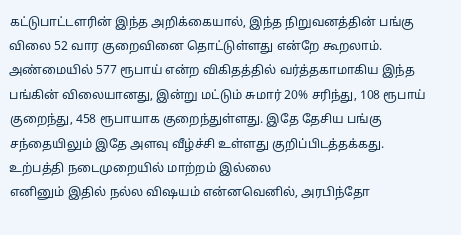கட்டுபாட்டளரின் இந்த அறிக்கையால், இந்த நிறுவனத்தின் பங்கு விலை 52 வார குறைவினை தொட்டுள்ளது என்றே கூறலாம். அண்மையில் 577 ரூபாய் என்ற விகிதத்தில் வர்த்தகாமாகிய இந்த பங்கின் விலையானது, இன்று மட்டும் சுமார் 20% சரிந்து, 108 ரூபாய் குறைந்து, 458 ரூபாயாக குறைந்துள்ளது. இதே தேசிய பங்கு சந்தையிலும் இதே அளவு வீழ்ச்சி உள்ளது குறிப்பிடத்தக்கது.
உற்பத்தி நடைமுறையில் மாற்றம் இல்லை
எனினும் இதில் நல்ல விஷயம் என்னவெனில், அரபிந்தோ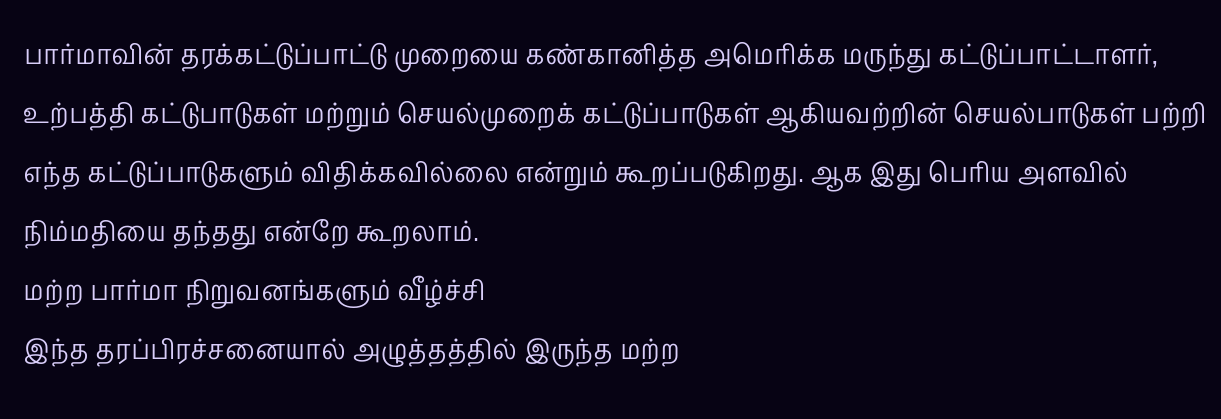பார்மாவின் தரக்கட்டுப்பாட்டு முறையை கண்கானித்த அமெரிக்க மருந்து கட்டுப்பாட்டாளர், உற்பத்தி கட்டுபாடுகள் மற்றும் செயல்முறைக் கட்டுப்பாடுகள் ஆகியவற்றின் செயல்பாடுகள் பற்றி எந்த கட்டுப்பாடுகளும் விதிக்கவில்லை என்றும் கூறப்படுகிறது. ஆக இது பெரிய அளவில் நிம்மதியை தந்தது என்றே கூறலாம்.
மற்ற பார்மா நிறுவனங்களும் வீழ்ச்சி
இந்த தரப்பிரச்சனையால் அழுத்தத்தில் இருந்த மற்ற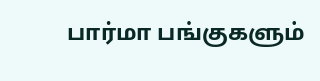பார்மா பங்குகளும்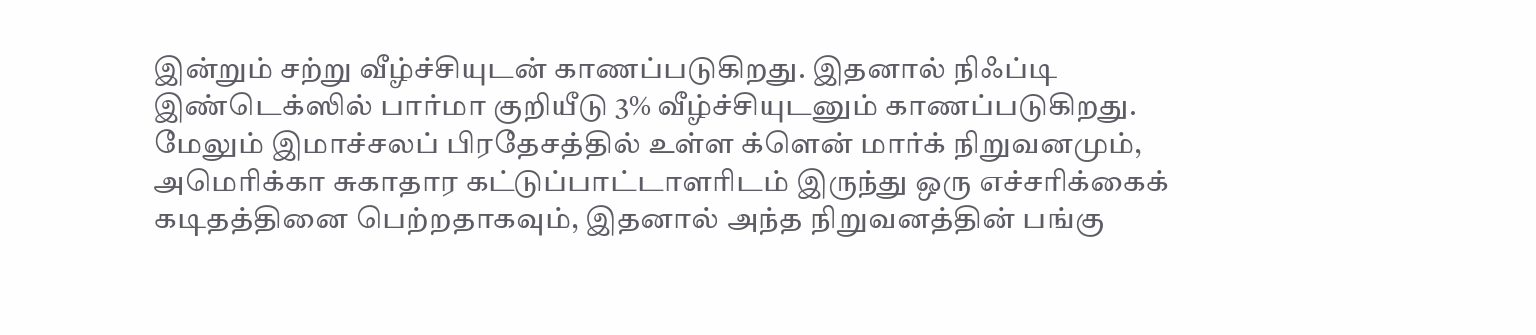இன்றும் சற்று வீழ்ச்சியுடன் காணப்படுகிறது. இதனால் நிஃப்டி இண்டெக்ஸில் பார்மா குறியீடு 3% வீழ்ச்சியுடனும் காணப்படுகிறது. மேலும் இமாச்சலப் பிரதேசத்தில் உள்ள க்ளென் மார்க் நிறுவனமும், அமெரிக்கா சுகாதார கட்டுப்பாட்டாளரிடம் இருந்து ஒரு எச்சரிக்கைக் கடிதத்தினை பெற்றதாகவும், இதனால் அந்த நிறுவனத்தின் பங்கு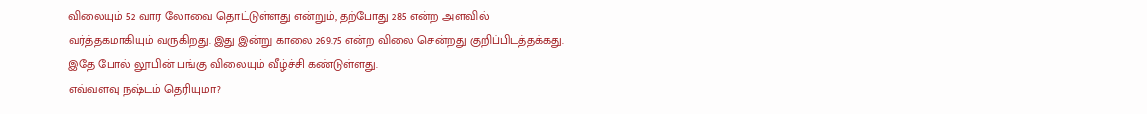விலையும் 52 வார லோவை தொட்டுள்ளது என்றும், தற்போது 285 என்ற அளவில் வர்த்தகமாகியும் வருகிறது. இது இன்று காலை 269.75 என்ற விலை சென்றது குறிப்பிடத்தக்கது. இதே போல் லூபின் பங்கு விலையும் வீழ்ச்சி கண்டுள்ளது.
எவ்வளவு நஷ்டம் தெரியுமா?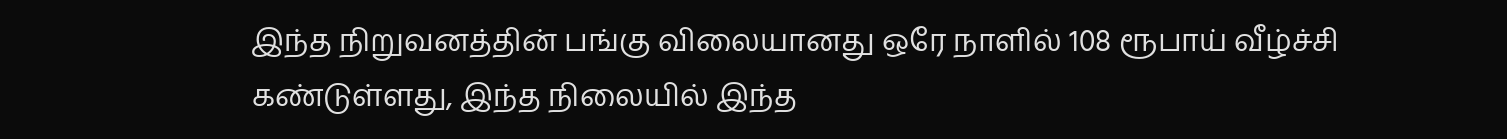இந்த நிறுவனத்தின் பங்கு விலையானது ஒரே நாளில் 108 ரூபாய் வீழ்ச்சி கண்டுள்ளது, இந்த நிலையில் இந்த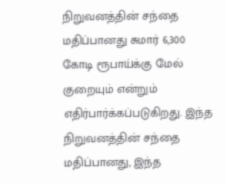நிறுவனத்தின் சந்தை மதிப்பானது சுமார் 6,300 கோடி ரூபாய்க்கு மேல் குறையும் என்றும் எதிர்பார்க்கப்படுகிறது. இந்த நிறுவனத்தின் சந்தை மதிப்பானது, இந்த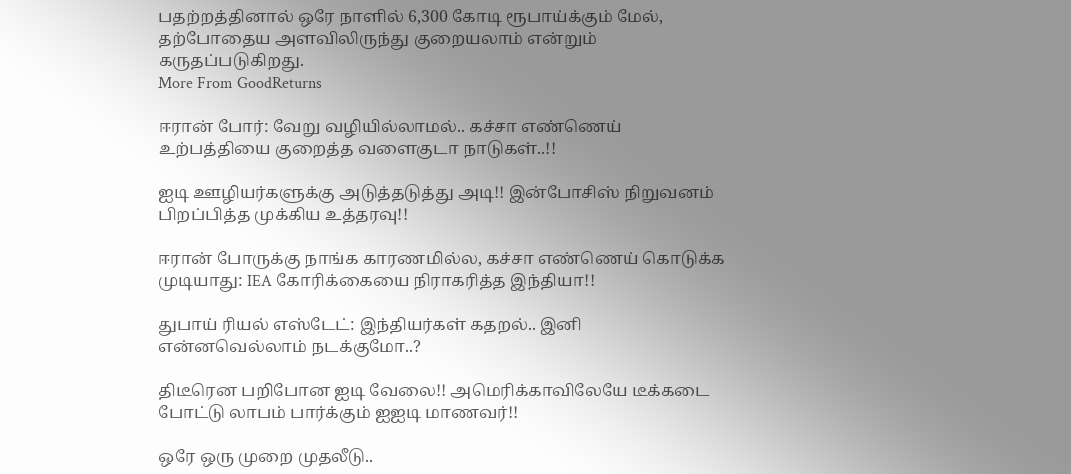பதற்றத்தினால் ஒரே நாளில் 6,300 கோடி ரூபாய்க்கும் மேல், தற்போதைய அளவிலிருந்து குறையலாம் என்றும் கருதப்படுகிறது.
More From GoodReturns

ஈரான் போர்: வேறு வழியில்லாமல்.. கச்சா எண்ணெய் உற்பத்தியை குறைத்த வளைகுடா நாடுகள்..!!

ஐடி ஊழியர்களுக்கு அடுத்தடுத்து அடி!! இன்போசிஸ் நிறுவனம் பிறப்பித்த முக்கிய உத்தரவு!!

ஈரான் போருக்கு நாங்க காரணமில்ல, கச்சா எண்ணெய் கொடுக்க முடியாது: IEA கோரிக்கையை நிராகரித்த இந்தியா!!

துபாய் ரியல் எஸ்டேட்: இந்தியர்கள் கதறல்.. இனி என்னவெல்லாம் நடக்குமோ..?

திடீரென பறிபோன ஐடி வேலை!! அமெரிக்காவிலேயே டீக்கடை போட்டு லாபம் பார்க்கும் ஐஐடி மாணவர்!!

ஒரே ஒரு முறை முதலீடு..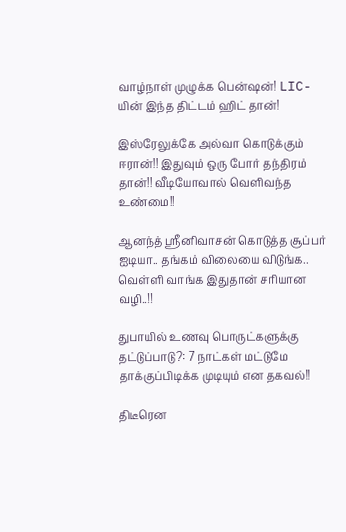வாழ்நாள் முழுக்க பென்ஷன்! LIC-யின் இந்த திட்டம் ஹிட் தான்!

இஸ்ரேலுக்கே அல்வா கொடுக்கும் ஈரான்!! இதுவும் ஒரு போர் தந்திரம் தான்!! வீடியோவால் வெளிவந்த உண்மை!!

ஆனந்த் ஸ்ரீனிவாசன் கொடுத்த சூப்பர் ஐடியா.. தங்கம் விலையை விடுங்க.. வெள்ளி வாங்க இதுதான் சரியான வழி..!!

துபாயில் உணவு பொருட்களுக்கு தட்டுப்பாடு?: 7 நாட்கள் மட்டுமே தாக்குப்பிடிக்க முடியும் என தகவல்!!

திடீரென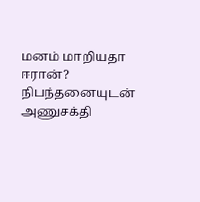மனம் மாறியதா ஈரான்? நிபந்தனையுடன் அணுசக்தி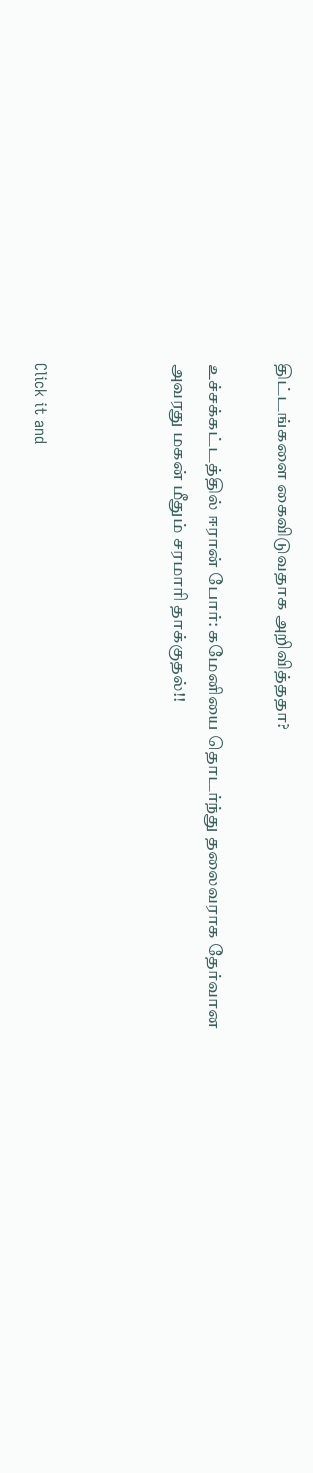திட்டங்களை கைவிடுவதாக அறிவித்ததா?

உச்சக்கட்டத்தில் ஈரான் போர்: கமேனியை தொடர்ந்து தலைவராக தேர்வான அவரது மகன் மீதும் சரமாரி தாக்குதல்!!



Click it and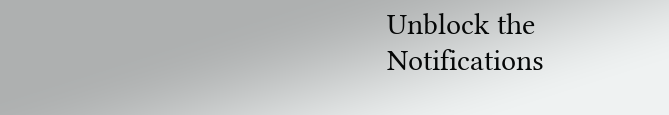Unblock the Notifications